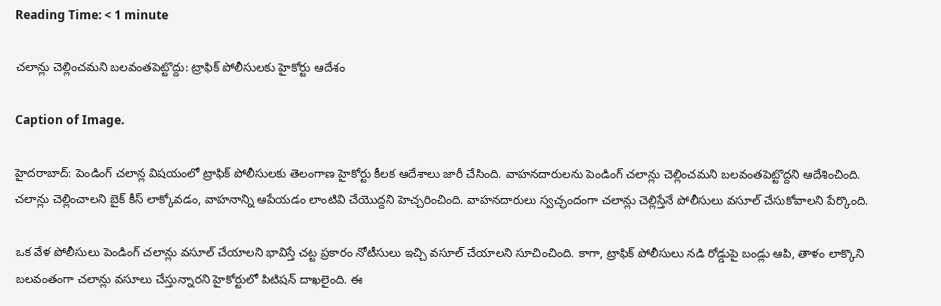Reading Time: < 1 minute

చలాన్లు చెల్లించమని బలవంతపెట్టొద్దు: ట్రాఫిక్ పోలీసులకు హైకోర్టు ఆదేశం

Caption of Image.

హైదరాబాద్: పెండింగ్ చలాన్ల విషయంలో ట్రాఫిక్ పోలీసులకు తెలంగాణ హైకోర్టు కీలక ఆదేశాలు జారీ చేసింది. వాహనదారులను పెండింగ్ చలాన్లు చెల్లించమని బలవంతపెట్టొద్దని ఆదేశించింది. చలాన్లు చెల్లించాలని బైక్ కీస్ లాక్కోవడం, వాహనాన్ని ఆపేయడం లాంటివి చేయొద్దని హెచ్చరించింది. వాహనదారులు స్వచ్ఛందంగా చలాన్లు చెల్లిస్తేనే పోలీసులు వసూల్ చేసుకోవాలని పేర్కొంది.

ఒక వేళ పోలీసులు పెండింగ్ చలాన్లు వసూల్ చేయాలని భావిస్తే చట్ట ప్రకారం నోటీసులు ఇచ్చి వసూల్ చేయాలని సూచించింది. కాగా, ట్రాఫిక్ పోలీసులు నడి రోడ్డుపై బండ్లు ఆపి, తాళం లాక్కొని  బలవంతంగా చలాన్లు వసూలు చేస్తున్నారని హైకోర్టులో పిటిషన్ దాఖలైంది. ఈ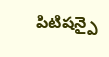పిటిషన్పై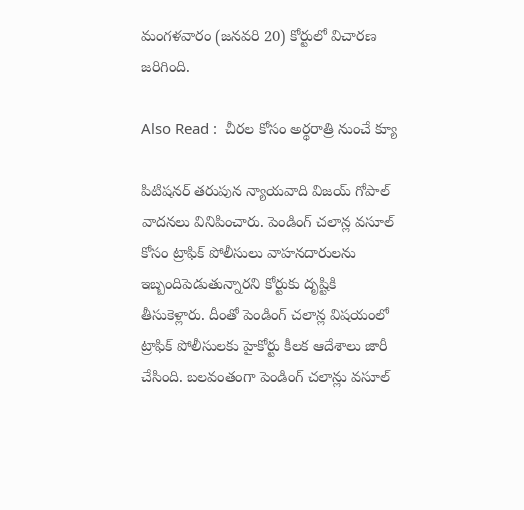మంగళవారం (జనవరి 20) కోర్టులో విచారణ జరిగింది.

Also Read :  చీరల కోసం అర్థరాత్రి నుంచే క్యూ

పిటిషనర్ తరుపున న్యాయవాది విజయ్ గోపాల్ వాదనలు వినిపించారు. పెండింగ్ చలాన్ల వసూల్ కోసం ట్రాఫిక్ పోలీసులు వాహనదారులను ఇబ్బందిపెడుతున్నారని కోర్టుకు దృష్టికి తీసుకెళ్లారు. దీంతో పెండింగ్ చలాన్ల విషయంలో ట్రాఫిక్ పోలీసులకు హైకోర్టు కీలక ఆదేశాలు జారీ చేసింది. బలవంతంగా పెండింగ్ చలాన్లు వసూల్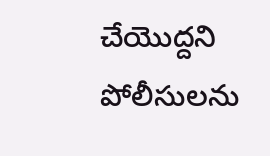చేయొద్దని పోలీసులను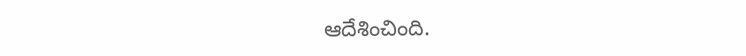ఆదేశించింది.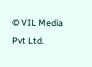© VIL Media Pvt Ltd.